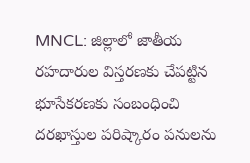MNCL: జిల్లాలో జాతీయ రహదారుల విస్తరణకు చేపట్టిన భూసేకరణకు సంబంధించి దరఖాస్తుల పరిష్కారం పనులను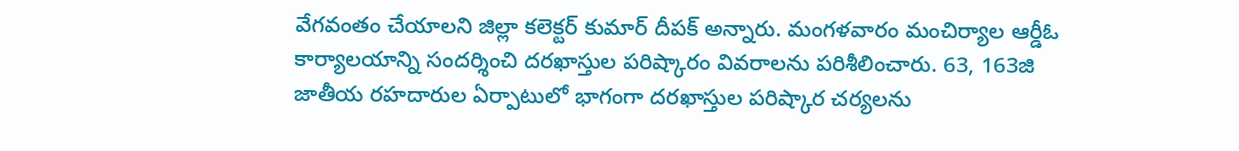వేగవంతం చేయాలని జిల్లా కలెక్టర్ కుమార్ దీపక్ అన్నారు. మంగళవారం మంచిర్యాల ఆర్డీఓ కార్యాలయాన్ని సందర్శించి దరఖాస్తుల పరిష్కారం వివరాలను పరిశీలించారు. 63, 163జి జాతీయ రహదారుల ఏర్పాటులో భాగంగా దరఖాస్తుల పరిష్కార చర్యలను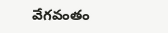వేగవంతం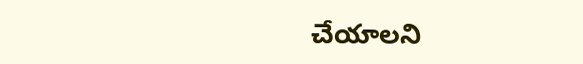చేయాలని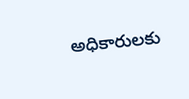అధికారులకు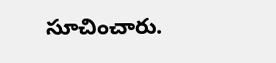సూచించారు.